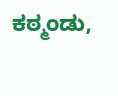ಕಠ್ಮಂಡು,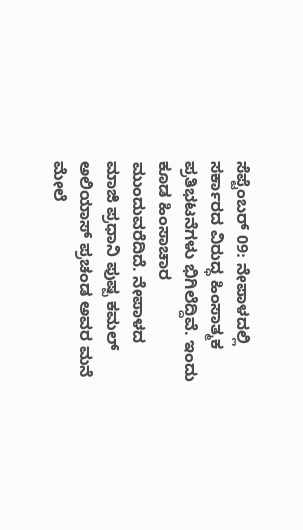ಸೆಪ್ಟೆಂಬರ್ 09: ನೇಪಾಳದಲ್ಲಿ ಸರ್ಕಾರದ ವಿರುದ್ಧ ಹಿಂಸಾತ್ಮಕ ಪ್ರತಿಭಟನೆಗಳು ಭಿಗಿಲೆದ್ದಿವೆ. ಇಂದು ಕೂಡ ಹಿಂಸಾಚಾರ ಮುಂದುವರೆದಿದೆ. ನೇಪಾಳದ ಮಾಜಿ ಪ್ರಧಾನಿ ಪುಷ್ಪ ಕಮಲ್ ಅಲಿಯಾಸ್ ಪ್ರಚಂಡ ಅವರ ಮನೆ ಮೇಲೆ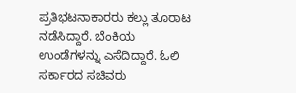ಪ್ರತಿಭಟನಾಕಾರರು ಕಲ್ಲು ತೂರಾಟ ನಡೆಸಿದ್ದಾರೆ. ಬೆಂಕಿಯ ಉಂಡೆಗಳನ್ನು ಎಸೆದಿದ್ದಾರೆ. ಓಲಿ ಸರ್ಕಾರದ ಸಚಿವರು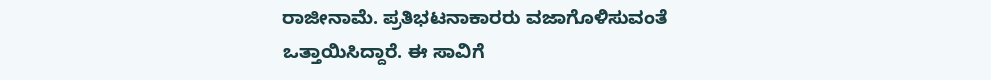ರಾಜೀನಾಮೆ. ಪ್ರತಿಭಟನಾಕಾರರು ವಜಾಗೊಳಿಸುವಂತೆ ಒತ್ತಾಯಿಸಿದ್ದಾರೆ. ಈ ಸಾವಿಗೆ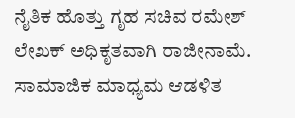ನೈತಿಕ ಹೊತ್ತು ಗೃಹ ಸಚಿವ ರಮೇಶ್ ಲೇಖಕ್ ಅಧಿಕೃತವಾಗಿ ರಾಜೀನಾಮೆ. ಸಾಮಾಜಿಕ ಮಾಧ್ಯಮ ಆಡಳಿತ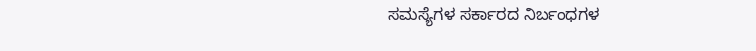ಸಮಸ್ಯೆಗಳ ಸರ್ಕಾರದ ನಿರ್ಬಂಧಗಳ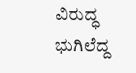ವಿರುದ್ಧ ಭುಗಿಲೆದ್ದ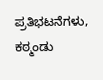ಪ್ರತಿಭಟನೆಗಳು, ಕಠ್ಮಂಡು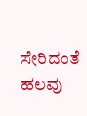ಸೇರಿದಂತೆ ಹಲವು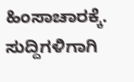ಹಿಂಸಾಚಾರಕ್ಕೆ.
ಸುದ್ದಿಗಳಿಗಾಗಿ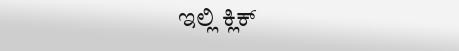ಇಲ್ಲಿ ಕ್ಲಿಕ್